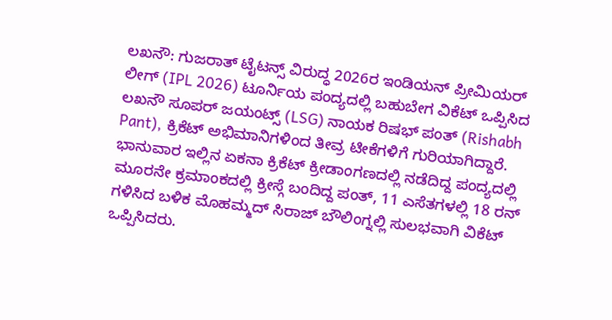ಲಖನೌ: ಗುಜರಾತ್ ಟೈಟನ್ಸ್ ವಿರುದ್ಧ 2026ರ ಇಂಡಿಯನ್ ಪ್ರೀಮಿಯರ್ ಲೀಗ್ (IPL 2026) ಟೂರ್ನಿಯ ಪಂದ್ಯದಲ್ಲಿ ಬಹುಬೇಗ ವಿಕೆಟ್ ಒಪ್ಪಿಸಿದ ಲಖನೌ ಸೂಪರ್ ಜಯಂಟ್ಸ್ (LSG) ನಾಯಕ ರಿಷಭ್ ಪಂತ್ (Rishabh Pant), ಕ್ರಿಕೆಟ್ ಅಭಿಮಾನಿಗಳಿಂದ ತೀವ್ರ ಟೀಕೆಗಳಿಗೆ ಗುರಿಯಾಗಿದ್ದಾರೆ. ಭಾನುವಾರ ಇಲ್ಲಿನ ಏಕನಾ ಕ್ರಿಕೆಟ್ ಕ್ರೀಡಾಂಗಣದಲ್ಲಿ ನಡೆದಿದ್ದ ಪಂದ್ಯದಲ್ಲಿ ಮೂರನೇ ಕ್ರಮಾಂಕದಲ್ಲಿ ಕ್ರೀಸ್ಗೆ ಬಂದಿದ್ದ ಪಂತ್, 11 ಎಸೆತಗಳಲ್ಲಿ 18 ರನ್ ಗಳಿಸಿದ ಬಳಿಕ ಮೊಹಮ್ಮದ್ ಸಿರಾಜ್ ಬೌಲಿಂಗ್ನಲ್ಲಿ ಸುಲಭವಾಗಿ ವಿಕೆಟ್ ಒಪ್ಪಿಸಿದರು.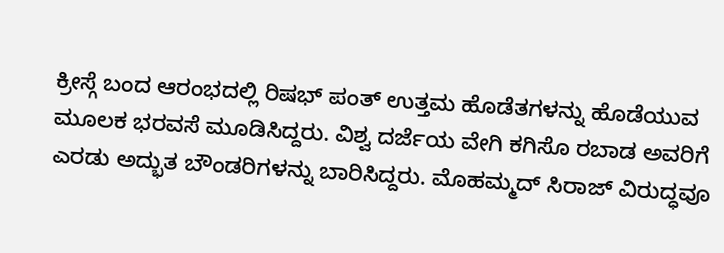ಕ್ರೀಸ್ಗೆ ಬಂದ ಆರಂಭದಲ್ಲಿ ರಿಷಭ್ ಪಂತ್ ಉತ್ತಮ ಹೊಡೆತಗಳನ್ನು ಹೊಡೆಯುವ ಮೂಲಕ ಭರವಸೆ ಮೂಡಿಸಿದ್ದರು. ವಿಶ್ವ ದರ್ಜೆಯ ವೇಗಿ ಕಗಿಸೊ ರಬಾಡ ಅವರಿಗೆ ಎರಡು ಅದ್ಭುತ ಬೌಂಡರಿಗಳನ್ನು ಬಾರಿಸಿದ್ದರು. ಮೊಹಮ್ಮದ್ ಸಿರಾಜ್ ವಿರುದ್ಧವೂ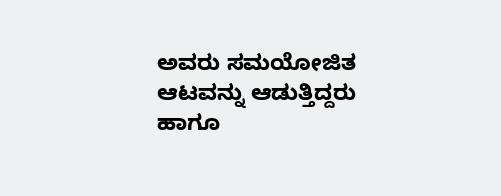ಅವರು ಸಮಯೋಜಿತ ಆಟವನ್ನು ಆಡುತ್ತಿದ್ದರು ಹಾಗೂ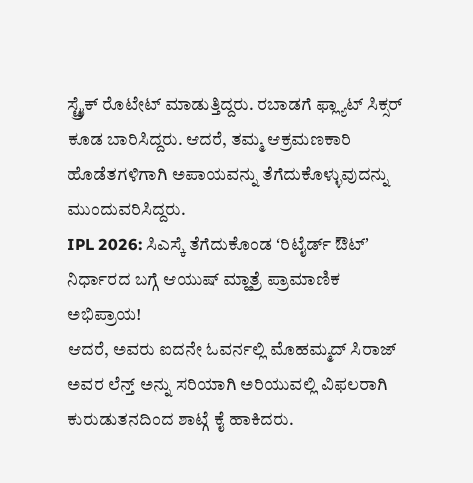ಸ್ಟ್ರೈಕ್ ರೊಟೇಟ್ ಮಾಡುತ್ತಿದ್ದರು. ರಬಾಡಗೆ ಫ್ಲ್ಯಾಟ್ ಸಿಕ್ಸರ್ ಕೂಡ ಬಾರಿಸಿದ್ದರು. ಆದರೆ, ತಮ್ಮ ಆಕ್ರಮಣಕಾರಿ ಹೊಡೆತಗಳಿಗಾಗಿ ಅಪಾಯವನ್ನು ತೆಗೆದುಕೊಳ್ಳುವುದನ್ನು ಮುಂದುವರಿಸಿದ್ದರು.
IPL 2026: ಸಿಎಸ್ಕೆ ತೆಗೆದುಕೊಂಡ ʻರಿಟೈರ್ಡ್ ಔಟ್ʼ ನಿರ್ಧಾರದ ಬಗ್ಗೆ ಆಯುಷ್ ಮ್ಹಾತ್ರೆ ಪ್ರಾಮಾಣಿಕ ಅಭಿಪ್ರಾಯ!
ಆದರೆ, ಅವರು ಐದನೇ ಓವರ್ನಲ್ಲಿ ಮೊಹಮ್ಮದ್ ಸಿರಾಜ್ ಅವರ ಲೆನ್ತ್ ಅನ್ನು ಸರಿಯಾಗಿ ಅರಿಯುವಲ್ಲಿ ವಿಫಲರಾಗಿ ಕುರುಡುತನದಿಂದ ಶಾಟ್ಗೆ ಕೈ ಹಾಕಿದರು.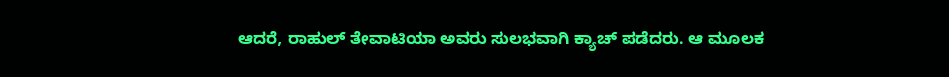ಆದರೆ, ರಾಹುಲ್ ತೇವಾಟಿಯಾ ಅವರು ಸುಲಭವಾಗಿ ಕ್ಯಾಚ್ ಪಡೆದರು. ಆ ಮೂಲಕ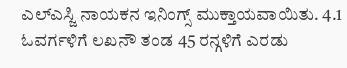ಎಲ್ಎಸ್ಜಿ ನಾಯಕನ ಇನಿಂಗ್ಸ್ ಮುಕ್ತಾಯವಾಯಿತು. 4.1 ಓವರ್ಗಳಿಗೆ ಲಖನೌ ತಂಡ 45 ರನ್ಗಳಿಗೆ ಎರಡು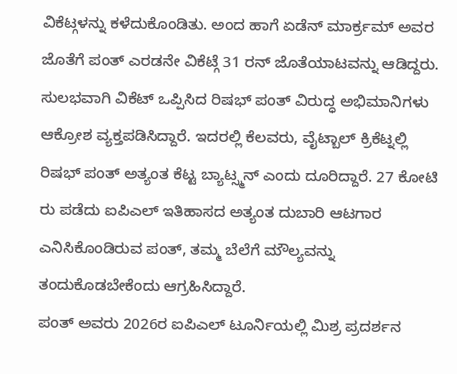ವಿಕೆಟ್ಗಳನ್ನು ಕಳೆದುಕೊಂಡಿತು. ಅಂದ ಹಾಗೆ ಏಡೆನ್ ಮಾರ್ಕ್ರಮ್ ಅವರ ಜೊತೆಗೆ ಪಂತ್ ಎರಡನೇ ವಿಕೆಟ್ಗೆ 31 ರನ್ ಜೊತೆಯಾಟವನ್ನು ಆಡಿದ್ದರು.
ಸುಲಭವಾಗಿ ವಿಕೆಟ್ ಒಪ್ಪಿಸಿದ ರಿಷಭ್ ಪಂತ್ ವಿರುದ್ಧ ಅಭಿಮಾನಿಗಳು ಆಕ್ರೋಶ ವ್ಯಕ್ತಪಡಿಸಿದ್ದಾರೆ. ಇದರಲ್ಲಿ ಕೆಲವರು, ವೈಟ್ಬಾಲ್ ಕ್ರಿಕೆಟ್ನಲ್ಲಿ ರಿಷಭ್ ಪಂತ್ ಅತ್ಯಂತ ಕೆಟ್ಟ ಬ್ಯಾಟ್ಸ್ಮನ್ ಎಂದು ದೂರಿದ್ದಾರೆ. 27 ಕೋಟಿ ರು ಪಡೆದು ಐಪಿಎಲ್ ಇತಿಹಾಸದ ಅತ್ಯಂತ ದುಬಾರಿ ಆಟಗಾರ ಎನಿಸಿಕೊಂಡಿರುವ ಪಂತ್, ತಮ್ಮ ಬೆಲೆಗೆ ಮೌಲ್ಯವನ್ನು ತಂದುಕೊಡಬೇಕೆಂದು ಆಗ್ರಹಿಸಿದ್ದಾರೆ.
ಪಂತ್ ಅವರು 2026ರ ಐಪಿಎಲ್ ಟೂರ್ನಿಯಲ್ಲಿ ಮಿಶ್ರ ಪ್ರದರ್ಶನ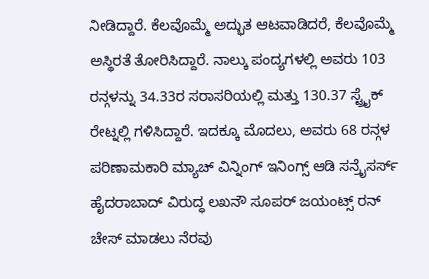ನೀಡಿದ್ದಾರೆ. ಕೆಲವೊಮ್ಮೆ ಅದ್ಭುತ ಆಟವಾಡಿದರೆ, ಕೆಲವೊಮ್ಮೆ ಅಸ್ಥಿರತೆ ತೋರಿಸಿದ್ದಾರೆ. ನಾಲ್ಕು ಪಂದ್ಯಗಳಲ್ಲಿ ಅವರು 103 ರನ್ಗಳನ್ನು 34.33ರ ಸರಾಸರಿಯಲ್ಲಿ ಮತ್ತು 130.37 ಸ್ಟ್ರೈಕ್ ರೇಟ್ನಲ್ಲಿ ಗಳಿಸಿದ್ದಾರೆ. ಇದಕ್ಕೂ ಮೊದಲು, ಅವರು 68 ರನ್ಗಳ ಪರಿಣಾಮಕಾರಿ ಮ್ಯಾಚ್ ವಿನ್ನಿಂಗ್ ಇನಿಂಗ್ಸ್ ಆಡಿ ಸನ್ರೈಸರ್ಸ್ ಹೈದರಾಬಾದ್ ವಿರುದ್ಧ ಲಖನೌ ಸೂಪರ್ ಜಯಂಟ್ಸ್ ರನ್ ಚೇಸ್ ಮಾಡಲು ನೆರವು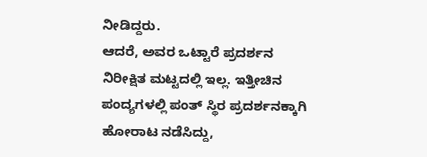ನೀಡಿದ್ದರು.
ಆದರೆ, ಅವರ ಒಟ್ಟಾರೆ ಪ್ರದರ್ಶನ ನಿರೀಕ್ಷಿತ ಮಟ್ಟದಲ್ಲಿ ಇಲ್ಲ. ಇತ್ತೀಚಿನ ಪಂದ್ಯಗಳಲ್ಲಿ ಪಂತ್ ಸ್ಥಿರ ಪ್ರದರ್ಶನಕ್ಕಾಗಿ ಹೋರಾಟ ನಡೆಸಿದ್ದು,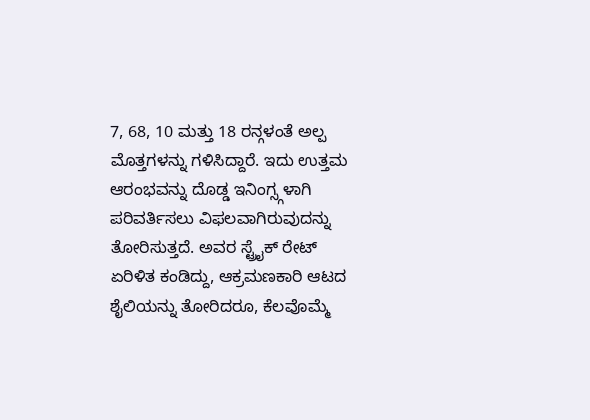7, 68, 10 ಮತ್ತು 18 ರನ್ಗಳಂತೆ ಅಲ್ಪ ಮೊತ್ತಗಳನ್ನು ಗಳಿಸಿದ್ದಾರೆ. ಇದು ಉತ್ತಮ ಆರಂಭವನ್ನು ದೊಡ್ಡ ಇನಿಂಗ್ಸ್ಗಳಾಗಿ ಪರಿವರ್ತಿಸಲು ವಿಫಲವಾಗಿರುವುದನ್ನು ತೋರಿಸುತ್ತದೆ. ಅವರ ಸ್ಟ್ರೈಕ್ ರೇಟ್ ಏರಿಳಿತ ಕಂಡಿದ್ದು, ಆಕ್ರಮಣಕಾರಿ ಆಟದ ಶೈಲಿಯನ್ನು ತೋರಿದರೂ, ಕೆಲವೊಮ್ಮೆ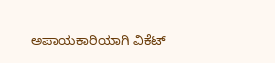ಅಪಾಯಕಾರಿಯಾಗಿ ವಿಕೆಟ್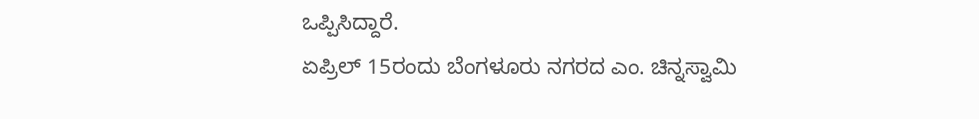ಒಪ್ಪಿಸಿದ್ದಾರೆ.
ಏಪ್ರಿಲ್ 15ರಂದು ಬೆಂಗಳೂರು ನಗರದ ಎಂ. ಚಿನ್ನಸ್ವಾಮಿ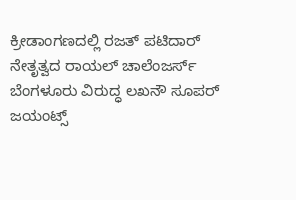ಕ್ರೀಡಾಂಗಣದಲ್ಲಿ ರಜತ್ ಪಟಿದಾರ್ ನೇತೃತ್ವದ ರಾಯಲ್ ಚಾಲೆಂಜರ್ಸ್ ಬೆಂಗಳೂರು ವಿರುದ್ಧ ಲಖನೌ ಸೂಪರ್ ಜಯಂಟ್ಸ್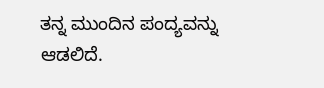ತನ್ನ ಮುಂದಿನ ಪಂದ್ಯವನ್ನು ಆಡಲಿದೆ.